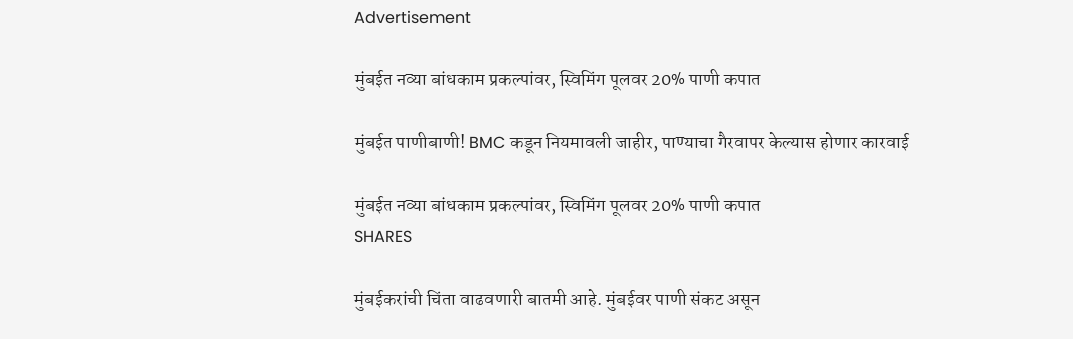Advertisement

मुंबईत नव्या बांधकाम प्रकल्पांवर, स्विमिंग पूलवर 20% पाणी कपात

मुंबईत पाणीबाणी! BMC कडून नियमावली जाहीर, पाण्याचा गैरवापर केल्यास होणार कारवाई

मुंबईत नव्या बांधकाम प्रकल्पांवर, स्विमिंग पूलवर 20% पाणी कपात
SHARES

मुंबईकरांची चिंता वाढवणारी बातमी आहे. मुंबईवर पाणी संकट असून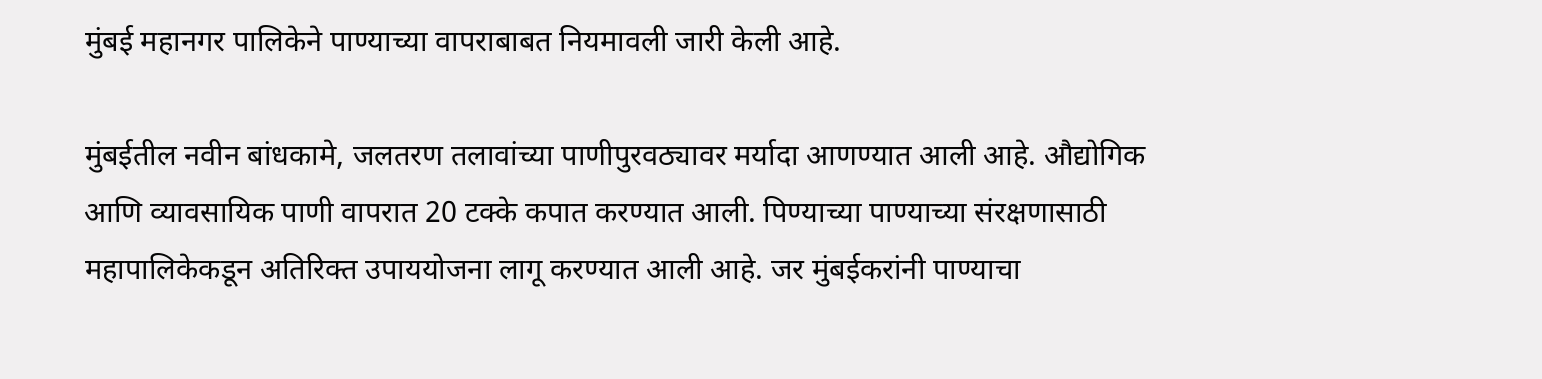मुंबई महानगर पालिकेने पाण्याच्या वापराबाबत नियमावली जारी केली आहे.

मुंबईतील नवीन बांधकामे, जलतरण तलावांच्‍या पाणीपुरवठ्यावर मर्यादा आणण्यात आली आहे. औद्योगिक आणि व्यावसायिक पाणी वापरात 20 टक्के कपात करण्यात आली. पिण्याच्या पाण्याच्या संरक्षणासाठी महापालिकेकडून अतिरिक्त उपाययोजना लागू करण्यात आली आहे. जर मुंबईकरांनी पाण्याचा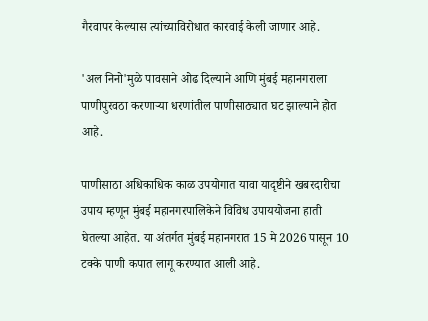गैरवापर केल्यास त्यांच्याविरोधात कारवाई केली जाणार आहे.

'अल नि‍नो'मुळे पावसाने ओढ दिल्‍याने आणि मुंबई महानगराला पाणीपुरवठा करणाऱ्या धरणांतील पाणीसाठ्यात घट झाल्याने होत आहे.

पाणीसाठा अधिकाधिक काळ उपयोगात यावा यादृष्टीने खबरदारीचा उपाय म्हणून मुंबई महानगरपालिकेने विविध उपाययोजना हाती घेतल्या आहेत. या अंतर्गत मुंबई महानगरात 15 मे 2026 पासून 10 टक्के पाणी कपात लागू करण्यात आली आहे.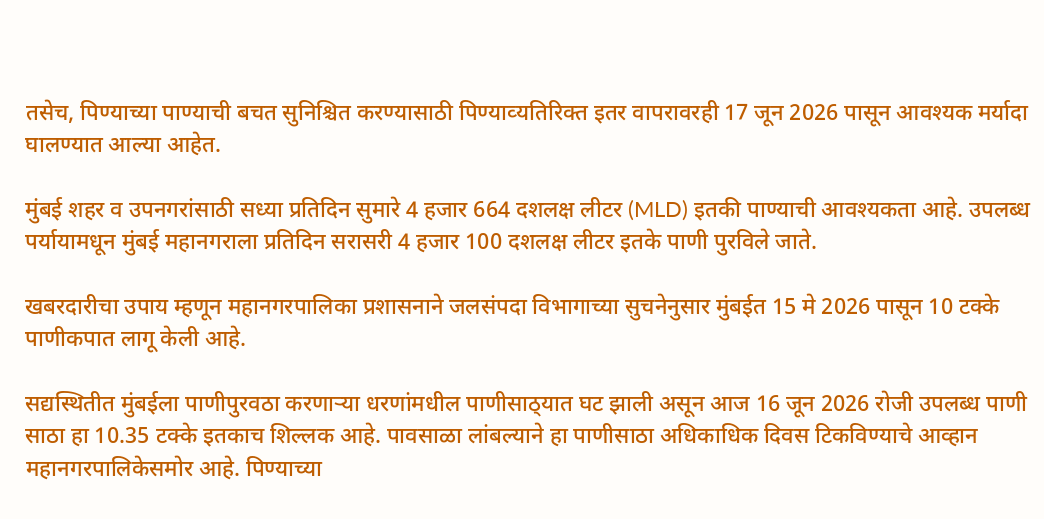तसेच, पिण्याच्या पाण्याची बचत सुनिश्चित करण्यासाठी पिण्‍याव्‍यतिरिक्‍त इतर वापरावरही 17 जून 2026 पासून आवश्यक मर्यादा घालण्‍यात आल्या आहेत.

मुंबई शहर व उपनगरांसाठी सध्या प्रतिदिन सुमारे 4 हजार 664 दशलक्ष लीटर (MLD) इतकी पाण्याची आवश्‍यकता आहे. उपलब्ध पर्यायामधून मुंबई महानगराला प्रतिदिन सरासरी 4 हजार 100 दशलक्ष लीटर इतके पाणी पुरविले जाते.

खबरदारीचा उपाय म्हणून महानगरपालिका प्रशासनाने जलसंपदा विभागाच्या सुचनेनुसार मुंबईत 15 मे 2026 पासून 10 टक्के पाणीकपात लागू केली आहे.

सद्यस्थितीत मुंबईला पाणीपुरवठा करणाऱ्या धरणांमधील पाणीसाठ्‌यात घट झाली असून आज 16 जून 2026 रोजी उपलब्ध पाणी साठा हा 10.35 टक्के इतकाच शिल्लक आहे. पावसाळा लांबल्‍याने हा पाणीसाठा अधिकाधिक दिवस टिकविण्याचे आव्हान महानगरपालिकेसमोर आहे. पिण्याच्या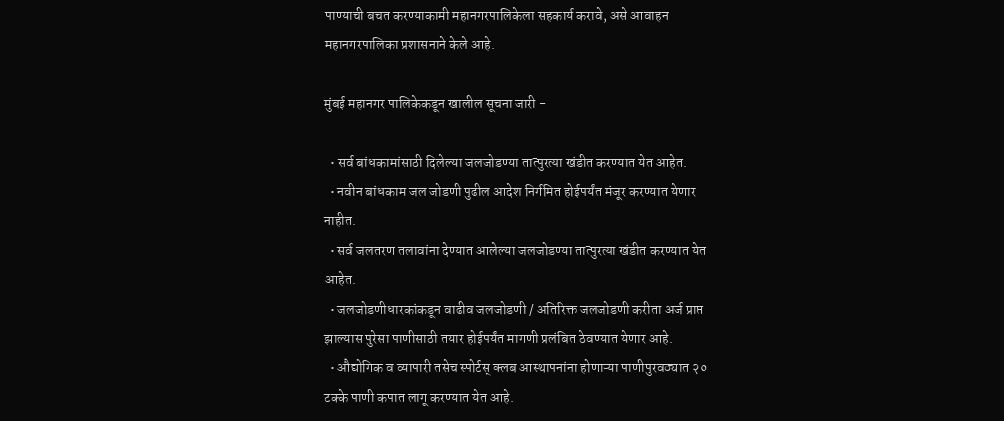पाण्याची बचत करण्याकामी महानगरपालिकेला सहकार्य करावे, असे आवाहन महानगरपालिका प्रशासनाने केले आहे.

मुंबई महानगर पालिकेकडून खालील सूचना जारी -

  • सर्व बांधकामांसाठी दिलेल्या जलजोडण्या तात्पुरत्या खंडीत करण्‍यात येत आहेत.
  • नवीन बांधकाम जल जोडणी पुढील आदेश निर्गमित होईपर्यंत मंजूर करण्यात येणार नाहीत.
  • सर्व जलतरण तलावांना देण्यात आलेल्या जलजोडण्या तात्पुरत्या खंडीत करण्‍यात येत आहेत.
  • जलजोडणीधारकांकडून वाढीव जलजोडणी / अतिरिक्त जलजोडणी करीता अर्ज प्राप्त झाल्यास पुरेसा पाणीसाठी तयार होईपर्यंत मागणी प्रलंबित ठेवण्‍यात येणार आहे.
  • औद्योगिक व व्यापारी तसेच स्पोर्टस् क्लब आस्थापनांना होणाऱ्या पाणीपुरवठ्यात २० टक्के पाणी कपात लागू करण्‍यात येत आहे.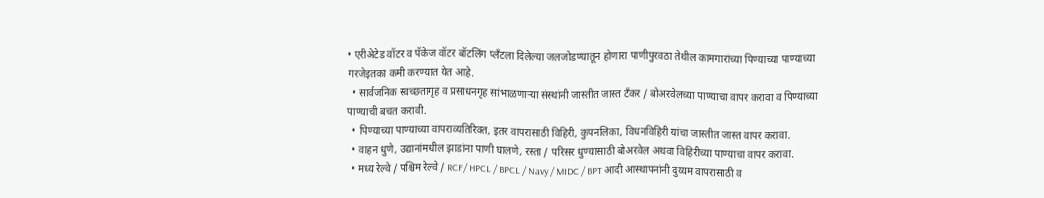• एरीअेटेड वॉटर व पॅकेज वॉटर बॉटलिंग प्‍लॅंटला दिलेल्या जलजोडण्यातून होणारा पाणीपुरवठा तेथील कामगारांच्या पिण्याच्या पाण्याच्या गरजेइतका कमी करण्यात येत आहे.
  • सार्वजनिक स्‍वच्‍छतागृह व प्रसाधनगृह सांभाळणाऱ्या संस्थांनी जास्तीत जास्त टँकर / बोअरवेलच्या पाण्याचा वापर करावा व पिण्याच्या पाण्याची बचत करावी.
  • पिण्याच्या पाण्याच्या वापराव्यतिरिक्त, इतर वापरासाठी विहिरी, कुपनलिका, विधनविहिरी यांचा जास्तीत जास्त वापर करावा.
  • वाहन धुणे, उद्यानांमधील झाडांना पाणी घालणे, रस्ता / परिसर धुण्यासाठी बोअरवेल अथवा विहिरीच्या पाण्याचा वापर करावा.
  • मध्य रेल्वे / पश्चिम रेल्वे / RCF/ HPCL / BPCL / Navy / MIDC / BPT आदी आस्थापनांनी दुय्यम वापरासाठी व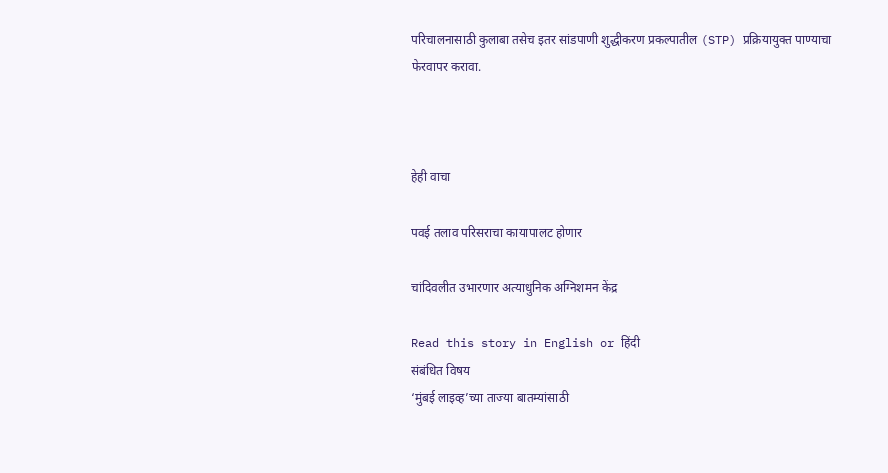परिचालनासाठी कुलाबा तसेच इतर सांडपाणी शुद्धीकरण प्रकल्पातील (STP) प्रक्रियायुक्‍त पाण्याचा फेरवापर करावा.



हेही वाचा

पवई तलाव परिसराचा कायापालट होणार

चांदिवलीत उभारणार अत्याधुनिक अग्निशमन केंद्र

Read this story in English or हिंदी
संबंधित विषय
‘मुंबई लाइव्ह’च्या ताज्या बातम्यांसाठी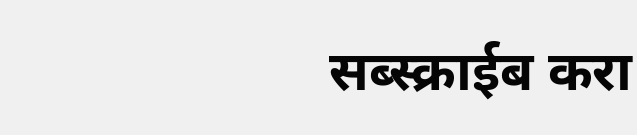सब्स्क्राईब करा